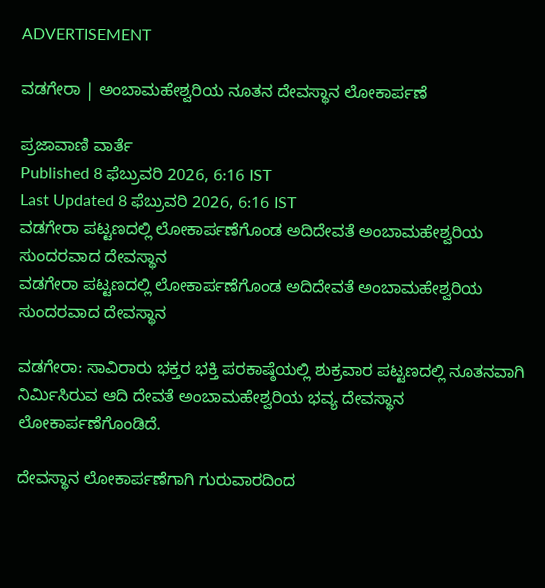ADVERTISEMENT

ವಡಗೇರಾ | ಅಂಬಾಮಹೇಶ್ವರಿಯ ನೂತನ ದೇವಸ್ಥಾನ ಲೋಕಾರ್ಪಣೆ

ಪ್ರಜಾವಾಣಿ ವಾರ್ತೆ
Published 8 ಫೆಬ್ರುವರಿ 2026, 6:16 IST
Last Updated 8 ಫೆಬ್ರುವರಿ 2026, 6:16 IST
ವಡಗೇರಾ ಪಟ್ಟಣದಲ್ಲಿ ಲೋಕಾರ್ಪಣೆಗೊಂಡ ಅದಿದೇವತೆ ಅಂಬಾಮಹೇಶ್ವರಿಯ ಸುಂದರವಾದ ದೇವಸ್ಥಾನ
ವಡಗೇರಾ ಪಟ್ಟಣದಲ್ಲಿ ಲೋಕಾರ್ಪಣೆಗೊಂಡ ಅದಿದೇವತೆ ಅಂಬಾಮಹೇಶ್ವರಿಯ ಸುಂದರವಾದ ದೇವಸ್ಥಾನ

ವಡಗೇರಾ: ಸಾವಿರಾರು ಭಕ್ತರ ಭಕ್ತಿ ಪರಕಾಷ್ಠೆಯಲ್ಲಿ ಶುಕ್ರವಾರ ಪಟ್ಟಣದಲ್ಲಿ ನೂತನವಾಗಿ ನಿರ್ಮಿಸಿರುವ ಆದಿ ದೇವತೆ ಅಂಬಾಮಹೇಶ್ವರಿಯ ಭವ್ಯ ದೇವಸ್ಥಾನ ಲೋಕಾರ್ಪಣೆಗೊಂಡಿದೆ.

ದೇವಸ್ಥಾನ ಲೋಕಾರ್ಪಣೆಗಾಗಿ ಗುರುವಾರದಿಂದ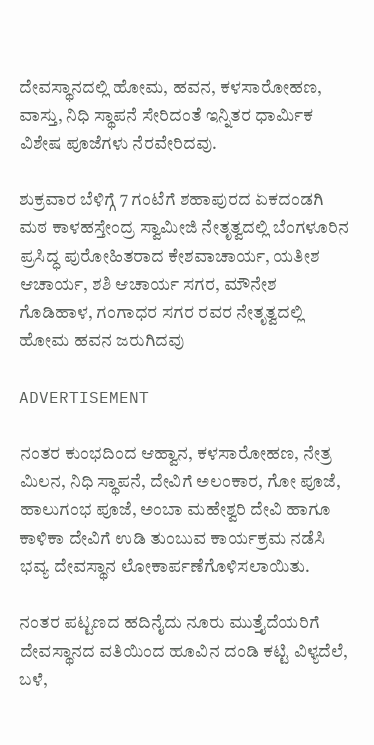ದೇವಸ್ಥಾನದಲ್ಲಿ ಹೋಮ, ಹವನ, ಕಳಸಾರೋಹಣ, ವಾಸ್ತು, ನಿಧಿ ಸ್ಥಾಪನೆ ಸೇರಿದಂತೆ ಇನ್ನಿತರ ಧಾರ್ಮಿಕ ವಿಶೇಷ ಪೂಜೆಗಳು ನೆರವೇರಿದವು.

ಶುಕ್ರವಾರ ಬೆಳಿಗ್ಗೆ 7 ಗಂಟೆಗೆ ಶಹಾಪುರದ ಏಕದಂಡಗಿ ಮಠ ಕಾಳಹಸ್ತೇಂದ್ರ ಸ್ವಾಮೀಜಿ ನೇತೃತ್ವದಲ್ಲಿ ಬೆಂಗಳೂರಿನ ಪ್ರಸಿದ್ಧ ಪುರೋಹಿತರಾದ ಕೇಶವಾಚಾರ್ಯ, ಯತೀಶ ಆಚಾರ್ಯ, ಶಶಿ ಆಚಾರ್ಯ ಸಗರ, ಮೌನೇಶ ಗೊಡಿಹಾಳ, ಗಂಗಾಧರ ಸಗರ ರವರ ನೇತೃತ್ವದಲ್ಲಿ ಹೋಮ ಹವನ ಜರುಗಿದವು

ADVERTISEMENT

ನಂತರ ಕುಂಭದಿಂದ ಆಹ್ವಾನ, ಕಳಸಾರೋಹಣ, ನೇತ್ರ ಮಿಲನ, ನಿಧಿ ಸ್ಥಾಪನೆ, ದೇವಿಗೆ ಅಲಂಕಾರ, ಗೋ ಪೂಜೆ, ಹಾಲುಗಂಭ ಪೂಜೆ, ಅಂಬಾ ಮಹೇಶ್ವರಿ ದೇವಿ ಹಾಗೂ ಕಾಳಿಕಾ ದೇವಿಗೆ ಉಡಿ ತುಂಬುವ ಕಾರ್ಯಕ್ರಮ ನಡೆಸಿ ಭವ್ಯ ದೇವಸ್ಥಾನ ಲೋಕಾರ್ಪಣೆಗೊಳಿಸಲಾಯಿತು.

ನಂತರ ಪಟ್ಟಣದ ಹದಿನೈದು ನೂರು ಮುತ್ತೈದೆಯರಿಗೆ ದೇವಸ್ಥಾನದ ವತಿಯಿಂದ ಹೂವಿನ ದಂಡಿ ಕಟ್ಟಿ ವಿಳ್ಯದೆಲೆ, ಬಳೆ,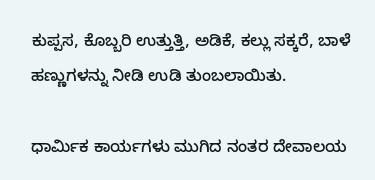ಕುಪ್ಪಸ, ಕೊಬ್ಬರಿ ಉತ್ತುತ್ತಿ, ಅಡಿಕೆ, ಕಲ್ಲು ಸಕ್ಕರೆ, ಬಾಳೆ ಹಣ್ಣುಗಳನ್ನು ನೀಡಿ ಉಡಿ ತುಂಬಲಾಯಿತು.

ಧಾರ್ಮಿಕ ಕಾರ್ಯಗಳು ಮುಗಿದ ನಂತರ ದೇವಾಲಯ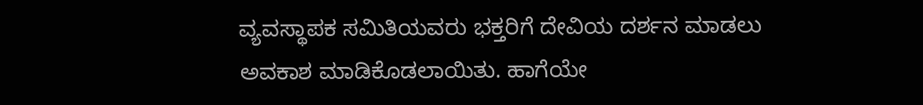ವ್ಯವಸ್ಥಾಪಕ ಸಮಿತಿಯವರು ಭಕ್ತರಿಗೆ ದೇವಿಯ ದರ್ಶನ ಮಾಡಲು ಅವಕಾಶ ಮಾಡಿಕೊಡಲಾಯಿತು. ಹಾಗೆಯೇ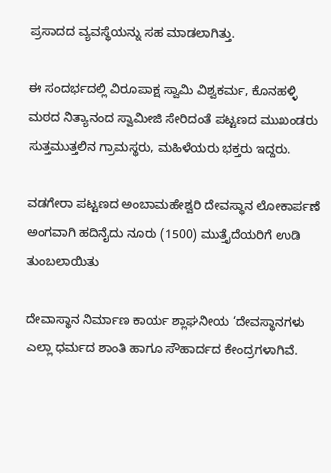ಪ್ರಸಾದದ ವ್ಯವಸ್ಥೆಯನ್ನು ಸಹ ಮಾಡಲಾಗಿತ್ತು.

ಈ ಸಂದರ್ಭದಲ್ಲಿ ವಿರೂಪಾಕ್ಷ ಸ್ವಾಮಿ ವಿಶ್ವಕರ್ಮ, ಕೊನಹಳ್ಳಿ ಮಠದ ನಿತ್ಯಾನಂದ ಸ್ವಾಮೀಜಿ ಸೇರಿದಂತೆ ಪಟ್ಟಣದ ಮುಖಂಡರು ಸುತ್ತಮುತ್ತಲಿನ ಗ್ರಾಮಸ್ಥರು, ಮಹಿಳೆಯರು ಭಕ್ತರು ಇದ್ದರು.

ವಡಗೇರಾ ಪಟ್ಟಣದ ಅಂಬಾಮಹೇಶ್ವರಿ ದೇವಸ್ಥಾನ ಲೋಕಾರ್ಪಣೆ ಅಂಗವಾಗಿ ಹದಿನೈದು ನೂರು (1500) ಮುತ್ತೈದೆಯರಿಗೆ ಉಡಿ ತುಂಬಲಾಯಿತು

ದೇವಾಸ್ಥಾನ ನಿರ್ಮಾಣ ಕಾರ್ಯ ಶ್ಲಾಘನೀಯ ‘ದೇವಸ್ಥಾನಗಳು ಎಲ್ಲಾ ಧರ್ಮದ ಶಾಂತಿ ಹಾಗೂ ಸೌಹಾರ್ದದ ಕೇಂದ್ರಗಳಾಗಿವೆ.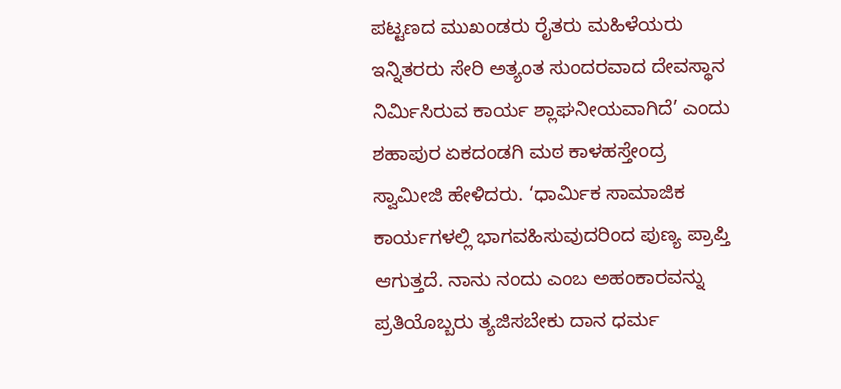ಪಟ್ಟಣದ ಮುಖಂಡರು ರೈತರು ಮಹಿಳೆಯರು ಇನ್ನಿತರರು ಸೇರಿ ಅತ್ಯಂತ ಸುಂದರವಾದ ದೇವಸ್ಥಾನ ನಿರ್ಮಿಸಿರುವ ಕಾರ್ಯ ಶ್ಲಾಘನೀಯವಾಗಿದೆ’ ಎಂದು ಶಹಾಪುರ ಏಕದಂಡಗಿ ಮಠ ಕಾಳಹಸ್ತೇಂದ್ರ ಸ್ವಾಮೀಜಿ ಹೇಳಿದರು. ‘ಧಾರ್ಮಿಕ ಸಾಮಾಜಿಕ ಕಾರ್ಯಗಳಲ್ಲಿ ಭಾಗವಹಿಸುವುದರಿಂದ ಪುಣ್ಯ ಪ್ರಾಪ್ತಿ ಆಗುತ್ತದೆ. ನಾನು ನಂದು ಎಂಬ ಅಹಂಕಾರವನ್ನು ಪ್ರತಿಯೊಬ್ಬರು ತ್ಯಜಿಸಬೇಕು ದಾನ ಧರ್ಮ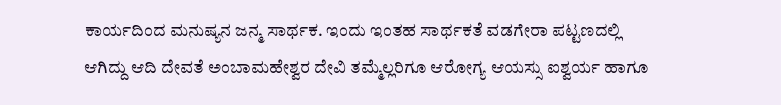ಕಾರ್ಯದಿಂದ ಮನುಷ್ಯನ ಜನ್ಮ ಸಾರ್ಥಕ. ಇಂದು ಇಂತಹ ಸಾರ್ಥಕತೆ ವಡಗೇರಾ ಪಟ್ಟಣದಲ್ಲಿ ಆಗಿದ್ದು ಆದಿ ದೇವತೆ ಅಂಬಾಮಹೇಶ್ವರ ದೇವಿ ತಮ್ಮೆಲ್ಲರಿಗೂ ಆರೋಗ್ಯ ಆಯಸ್ಸು ಐಶ್ವರ್ಯ ಹಾಗೂ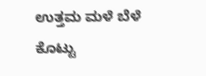ಉತ್ತಮ ಮಳೆ ಬೆಳೆ ಕೊಟ್ಟು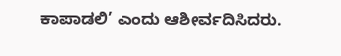ಕಾಪಾಡಲಿ’ ಎಂದು ಆಶೀರ್ವದಿಸಿದರು.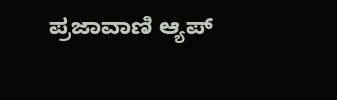ಪ್ರಜಾವಾಣಿ ಆ್ಯಪ್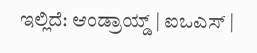ಇಲ್ಲಿದೆ: ಆಂಡ್ರಾಯ್ಡ್ | ಐಒಎಸ್ |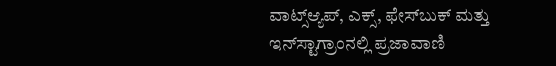ವಾಟ್ಸ್ಆ್ಯಪ್, ಎಕ್ಸ್, ಫೇಸ್‌ಬುಕ್ ಮತ್ತು ಇನ್‌ಸ್ಟಾಗ್ರಾಂನಲ್ಲಿ ಪ್ರಜಾವಾಣಿ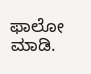ಫಾಲೋ ಮಾಡಿ.